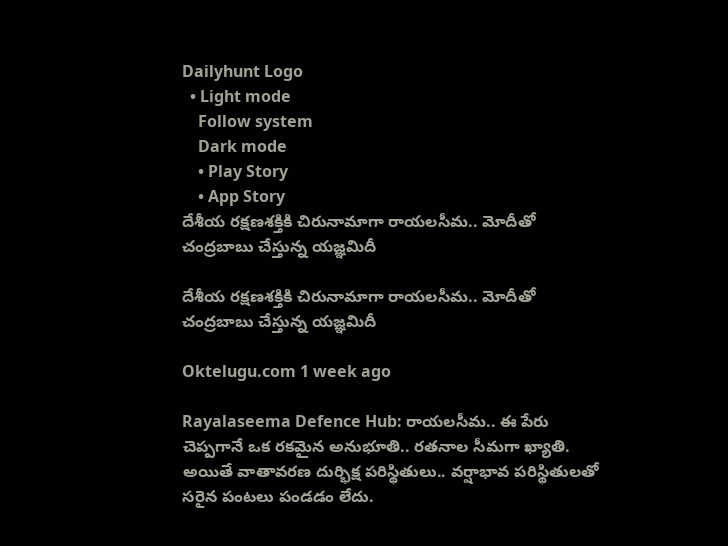Dailyhunt Logo
  • Light mode
    Follow system
    Dark mode
    • Play Story
    • App Story
దేశీయ రక్షణశక్తికి చిరునామాగా రాయలసీమ.. మోదీతో చంద్రబాబు చేస్తున్న యజ్ఞమిదీ

దేశీయ రక్షణశక్తికి చిరునామాగా రాయలసీమ.. మోదీతో చంద్రబాబు చేస్తున్న యజ్ఞమిదీ

Oktelugu.com 1 week ago

Rayalaseema Defence Hub: రాయలసీమ.. ఈ పేరు చెప్పగానే ఒక రకమైన అనుభూతి.. రతనాల సీమగా ఖ్యాతి. అయితే వాతావరణ దుర్భిక్ష పరిస్థితులు.. వర్షాభావ పరిస్థితులతో సరైన పంటలు పండడం లేదు.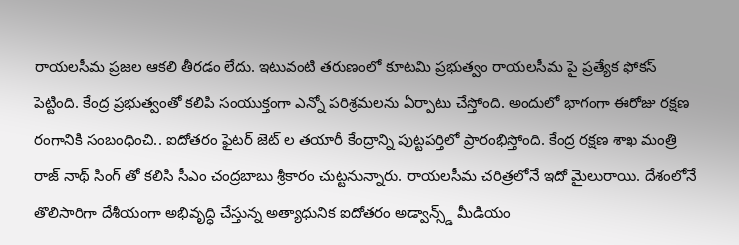రాయలసీమ ప్రజల ఆకలి తీరడం లేదు. ఇటువంటి తరుణంలో కూటమి ప్రభుత్వం రాయలసీమ పై ప్రత్యేక ఫోకస్ పెట్టింది. కేంద్ర ప్రభుత్వంతో కలిపి సంయుక్తంగా ఎన్నో పరిశ్రమలను ఏర్పాటు చేస్తోంది. అందులో భాగంగా ఈరోజు రక్షణ రంగానికి సంబంధించి.. ఐదోతరం ఫైటర్ జెట్ ల తయారీ కేంద్రాన్ని పుట్టపర్తిలో ప్రారంభిస్తోంది. కేంద్ర రక్షణ శాఖ మంత్రి రాజ్ నాథ్ సింగ్ తో కలిసి సీఎం చంద్రబాబు శ్రీకారం చుట్టనున్నారు. రాయలసీమ చరిత్రలోనే ఇదో మైలురాయి. దేశంలోనే తొలిసారిగా దేశీయంగా అభివృద్ధి చేస్తున్న అత్యాధునిక ఐదోతరం అడ్వాన్స్డ్ మీడియం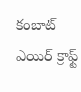కంబాట్ ఎయిర్ క్రాఫ్ట్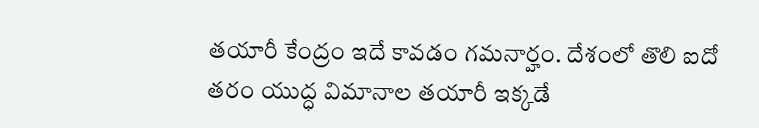తయారీ కేంద్రం ఇదే కావడం గమనార్హం. దేశంలో తొలి ఐదో తరం యుద్ధ విమానాల తయారీ ఇక్కడే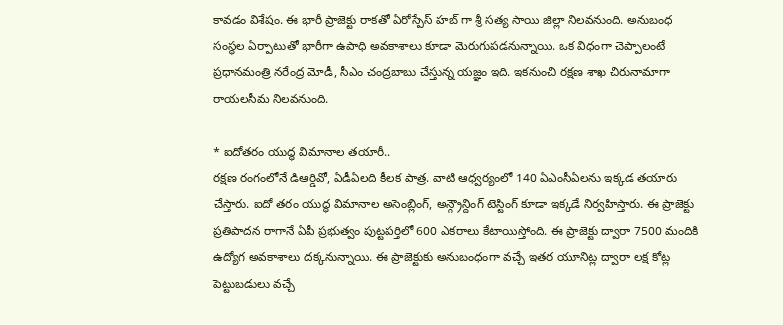కావడం విశేషం. ఈ భారీ ప్రాజెక్టు రాకతో ఏరోస్పేస్ హబ్ గా శ్రీ సత్య సాయి జిల్లా నిలవనుంది. అనుబంధ సంస్థల ఏర్పాటుతో భారీగా ఉపాధి అవకాశాలు కూడా మెరుగుపడనున్నాయి. ఒక విధంగా చెప్పాలంటే ప్రధానమంత్రి నరేంద్ర మోడీ, సీఎం చంద్రబాబు చేస్తున్న యజ్ఞం ఇది. ఇకనుంచి రక్షణ శాఖ చిరునామాగా రాయలసీమ నిలవనుంది.

* ఐదోతరం యుద్ధ విమానాల తయారీ..
రక్షణ రంగంలోనే డిఆర్డివో, ఏడీఏలది కీలక పాత్ర. వాటి ఆధ్వర్యంలో 140 ఏఎంసీఏలను ఇక్కడ తయారు చేస్తారు. ఐదో తరం యుద్ధ విమానాల అసెంబ్లింగ్, అన్గ్రౌన్దింగ్ టెస్టింగ్ కూడా ఇక్కడే నిర్వహిస్తారు. ఈ ప్రాజెక్టు ప్రతిపాదన రాగానే ఏపీ ప్రభుత్వం పుట్టపర్తిలో 600 ఎకరాలు కేటాయిస్తోంది. ఈ ప్రాజెక్టు ద్వారా 7500 మందికి ఉద్యోగ అవకాశాలు దక్కనున్నాయి. ఈ ప్రాజెక్టుకు అనుబంధంగా వచ్చే ఇతర యూనిట్ల ద్వారా లక్ష కోట్ల పెట్టుబడులు వచ్చే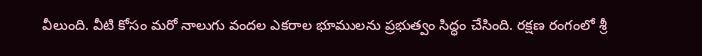వీలుంది. వీటి కోసం మరో నాలుగు వందల ఎకరాల భూములను ప్రభుత్వం సిద్ధం చేసింది. రక్షణ రంగంలో శ్రీ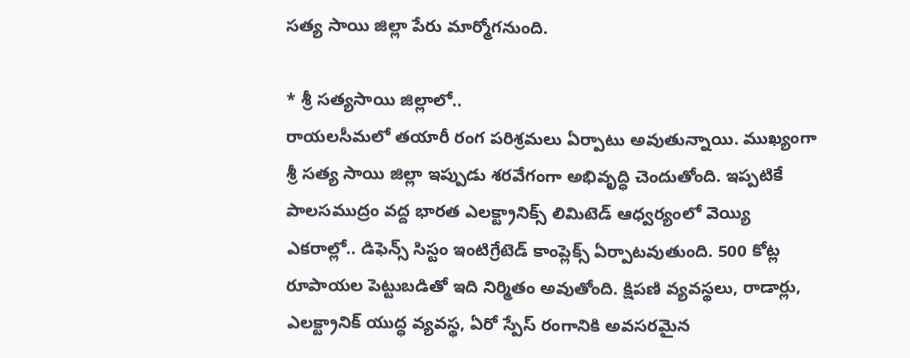సత్య సాయి జిల్లా పేరు మార్మోగనుంది.

* శ్రీ సత్యసాయి జిల్లాలో..
రాయలసీమలో తయారీ రంగ పరిశ్రమలు ఏర్పాటు అవుతున్నాయి. ముఖ్యంగా శ్రీ సత్య సాయి జిల్లా ఇప్పుడు శరవేగంగా అభివృద్ధి చెందుతోంది. ఇప్పటికే పాలసముద్రం వద్ద భారత ఎలక్ట్రానిక్స్ లిమిటెడ్ ఆధ్వర్యంలో వెయ్యి ఎకరాల్లో.. డిఫెన్స్ సిస్టం ఇంటిగ్రేటెడ్ కాంప్లెక్స్ ఏర్పాటవుతుంది. 500 కోట్ల రూపాయల పెట్టుబడితో ఇది నిర్మితం అవుతోంది. క్షిపణి వ్యవస్థలు, రాడార్లు, ఎలక్ట్రానిక్ యుద్ధ వ్యవస్థ, ఏరో స్పేస్ రంగానికి అవసరమైన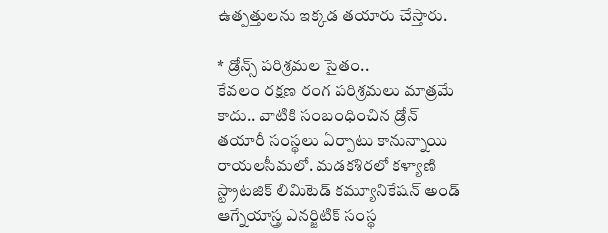ఉత్పత్తులను ఇక్కడ తయారు చేస్తారు.

* డ్రోన్స్ పరిశ్రమల సైతం..
కేవలం రక్షణ రంగ పరిశ్రమలు మాత్రమే కాదు.. వాటికి సంబంధించిన డ్రోన్ తయారీ సంస్థలు ఏర్పాటు కానున్నాయి రాయలసీమలో. మడకశిరలో కళ్యాణి స్ట్రాటజిక్ లిమిటెడ్ కమ్యూనికేషన్ అండ్ ఆగ్నేయాస్త్ర ఎనర్జిటిక్ సంస్థ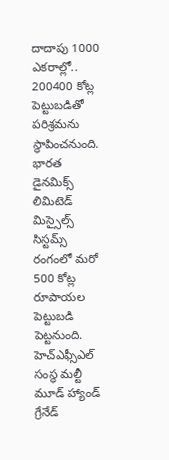దాదాపు 1000 ఎకరాల్లో.. 200400 కోట్ల పెట్టుబడితో పరిశ్రమను స్థాపించనుంది. భారత డైనమిక్స్ లిమిటెడ్ మిస్సైల్స్ సిస్టమ్స్ రంగంలో మరో 500 కోట్ల రూపాయల పెట్టుబడి పెట్టనుంది. హెచ్ఎఫ్సీఎల్ సంస్థ మల్టీ మూడ్ హ్యాండ్ గ్రేనేడ్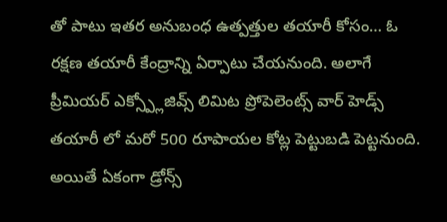తో పాటు ఇతర అనుబంధ ఉత్పత్తుల తయారీ కోసం… ఓ రక్షణ తయారీ కేంద్రాన్ని ఏర్పాటు చేయనుంది. అలాగే ప్రీమియర్ ఎక్స్ప్లోజివ్స్ లిమిట ప్రోపెలెంట్స్ వార్ హెడ్స్ తయారీ లో మరో 500 రూపాయల కోట్ల పెట్టుబడి పెట్టనుంది. అయితే ఏకంగా డ్రోన్స్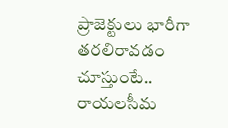ప్రాజెక్టులు భారీగా తరలిరావడం చూస్తుంటే.. రాయలసీమ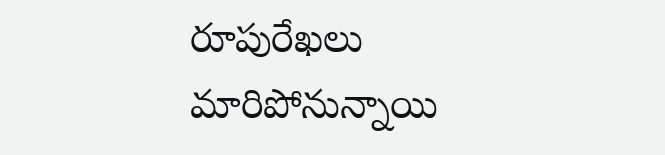రూపురేఖలు మారిపోనున్నాయి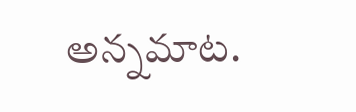అన్నమాట.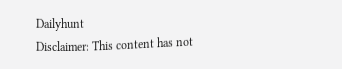Dailyhunt
Disclaimer: This content has not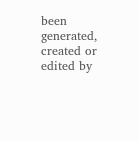been generated, created or edited by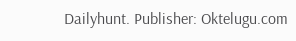Dailyhunt. Publisher: Oktelugu.com